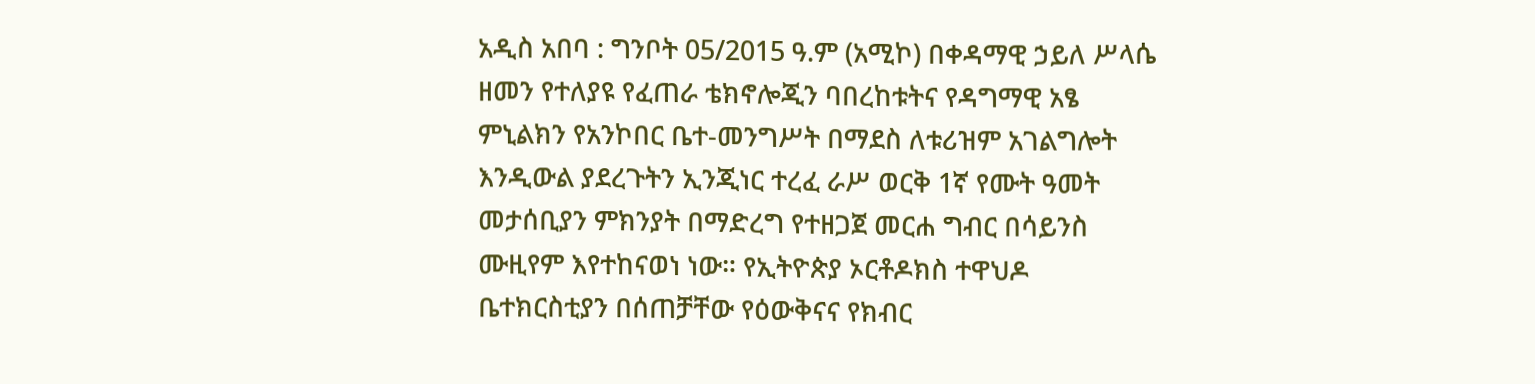አዲስ አበባ : ግንቦት 05/2015 ዓ.ም (አሚኮ) በቀዳማዊ ኃይለ ሥላሴ ዘመን የተለያዩ የፈጠራ ቴክኖሎጂን ባበረከቱትና የዳግማዊ አፄ ምኒልክን የአንኮበር ቤተ-መንግሥት በማደስ ለቱሪዝም አገልግሎት እንዲውል ያደረጉትን ኢንጂነር ተረፈ ራሥ ወርቅ 1ኛ የሙት ዓመት መታሰቢያን ምክንያት በማድረግ የተዘጋጀ መርሐ ግብር በሳይንስ ሙዚየም እየተከናወነ ነው። የኢትዮጵያ ኦርቶዶክስ ተዋህዶ ቤተክርስቲያን በሰጠቻቸው የዕውቅናና የክብር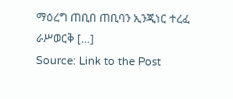ማዕረግ ጠቢበ ጠቢባን ኢንጂነር ተረፈ ራሥወርቅ […]
Source: Link to the Post